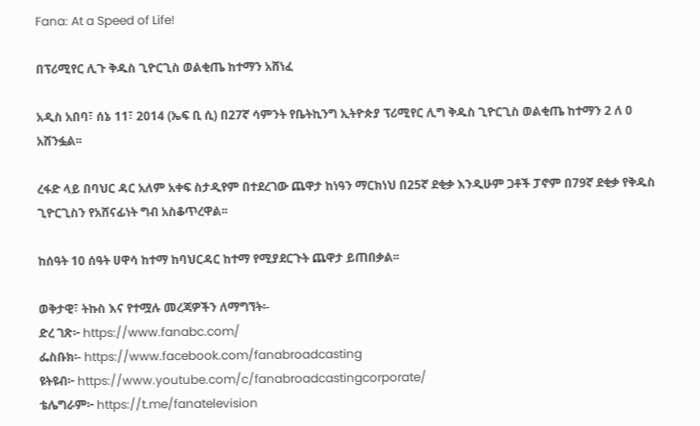Fana: At a Speed of Life!

በፕሪሚየር ሊጉ ቅዱስ ጊዮርጊስ ወልቂጤ ከተማን አሸነፈ

አዲስ አበባ፣ ሰኔ 11፣ 2014 (ኤፍ ቢ ሲ) በ27ኛ ሳምንት የቤትኪንግ ኢትዮጵያ ፕሪሚየር ሊግ ቅዱስ ጊዮርጊስ ወልቂጤ ከተማን 2 ለ 0 አሸንፏል፡፡

ረፋድ ላይ በባህር ዳር አለም አቀፍ ስታዲየም በተደረገው ጨዋታ ከነዓን ማርክነህ በ25ኛ ደቂቃ እንዲሁም ጋቶች ፓኖም በ79ኛ ደቂቃ የቅዱስ ጊዮርጊስን የአሸናፊነት ግብ አስቆጥረዋል፡፡

ከሰዓት 10 ሰዓት ሀዋሳ ከተማ ከባህርዳር ከተማ የሚያደርጉት ጨዋታ ይጠበቃል፡፡

ወቅታዊ፣ ትኩስ እና የተሟሉ መረጃዎችን ለማግኘት፡-
ድረ ገጽ፦ https://www.fanabc.com/
ፌስቡክ፡- https://www.facebook.com/fanabroadcasting
ዩትዩብ፦ https://www.youtube.com/c/fanabroadcastingcorporate/
ቴሌግራም፦ https://t.me/fanatelevision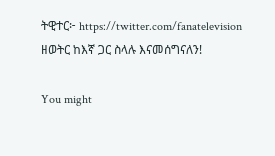ትዊተር፦ https://twitter.com/fanatelevision
ዘወትር ከእኛ ጋር ስላሉ እናመሰግናለን!

You might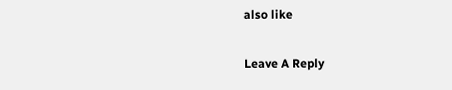also like

Leave A Reply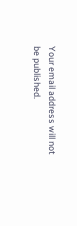Your email address will not be published.